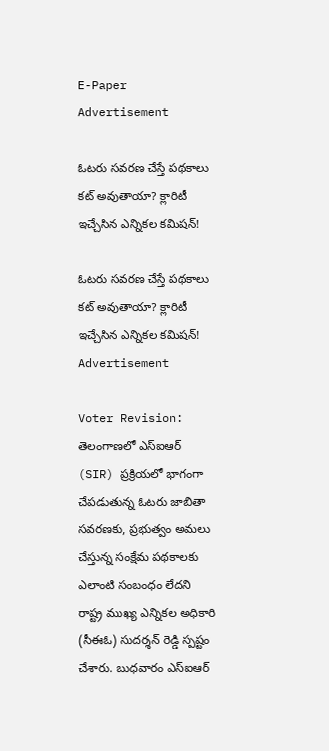E-Paper
Advertisement

ఓటరు సవరణ చేస్తే పథకాలు కట్ అవుతాయా? క్లారిటీ ఇచ్చేసిన ఎన్నికల కమిషన్!

ఓటరు సవరణ చేస్తే పథకాలు కట్ అవుతాయా? క్లారిటీ ఇచ్చేసిన ఎన్నికల కమిషన్!
Advertisement

Voter Revision: తెలంగాణలో ఎస్ఐఆర్ (SIR) ప్రక్రియలో భాగంగా చేపడుతున్న ఓటరు జాబితా సవరణకు, ప్రభుత్వం అమలు చేస్తున్న సంక్షేమ పథకాలకు ఎలాంటి సంబంధం లేదని రాష్ట్ర ముఖ్య ఎన్నికల అధికారి (సీఈఓ) సుదర్శన్ రెడ్డి స్పష్టం చేశారు. బుధవారం ఎస్ఐఆర్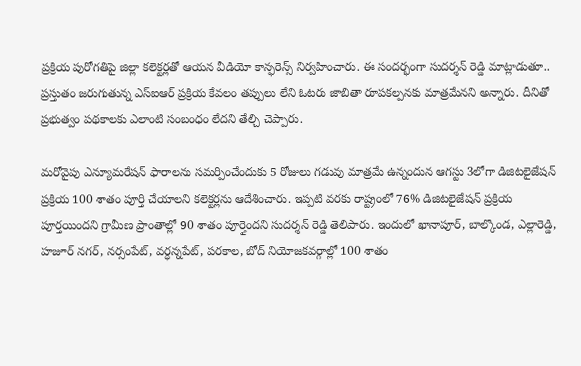ప్రక్రియ పురోగతిపై జిల్లా కలెక్టర్లతో ఆయన వీడియో కాన్ఫరెన్స్ నిర్వహించారు. ఈ సందర్భంగా సుదర్శన్ రెడ్డి మాట్లాడుతూ.. ప్రస్తుతం జరుగుతున్న ఎస్ఐఆర్ ప్రక్రియ కేవలం తప్పులు లేని ఓటరు జాబితా రూపకల్పనకు మాత్రమేనని అన్నారు. దీనితో ప్రభుత్వం పథకాలకు ఎలాంటి సంబంధం లేదని తేల్చి చెప్పారు.

మరోవైపు ఎన్యూమరేషన్ ఫారాలను సమర్పించేందుకు 5 రోజులు గడువు మాత్రమే ఉన్నందున ఆగస్టు 3లోగా డిజిటలైజేషన్ ప్రక్రియ 100 శాతం పూర్తి చేయాలని కలెక్టర్లను ఆదేశించారు. ఇప్పటి వరకు రాష్ట్రంలో 76% డిజిటలైజేషన్ ప్రక్రియ పూర్తయిందని గ్రామీణ ప్రాంతాల్లో 90 శాతం పూర్తైందని సుదర్శన్ రెడ్డి తెలిపారు. ఇందులో ఖానాపూర్, బాల్కొండ, ఎల్లారెడ్డి, హజూర్ నగర్, నర్సంపేట్, వర్ధన్నపేట్, పరకాల, బోద్ నియోజకవర్గాల్లో 100 శాతం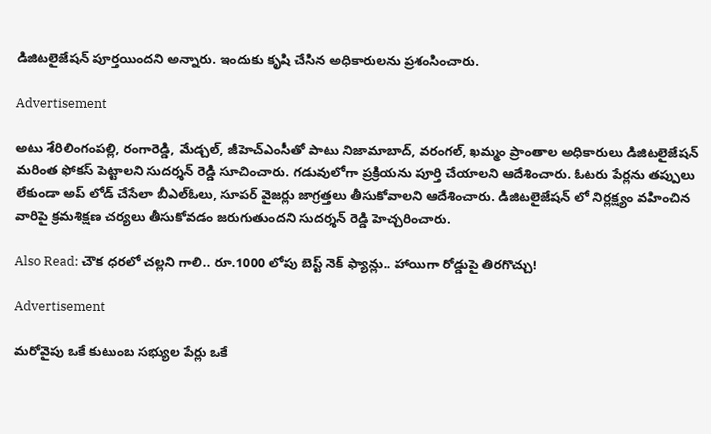డిజిటలైజేషన్ పూర్తయిందని అన్నారు. ఇందుకు కృషి చేసిన అధికారులను ప్రశంసించారు.

Advertisement

అటు శేరిలింగంపల్లి, రంగారెడ్డి, మేడ్చల్, జీహెచ్ఎంసీతో పాటు నిజామాబాద్, వరంగల్, ఖమ్మం ప్రాంతాల అధికారులు డిజిటలైజేషన్ మరింత ఫోకస్ పెట్టాలని సుదర్శన్ రెడ్డి సూచించారు. గడువులోగా ప్రక్రియను పూర్తి చేయాలని ఆదేశించారు. ఓటరు పేర్లను తప్పులు లేకుండా అప్ లోడ్ చేసేలా బీఎల్ఓలు, సూపర్ వైజర్లు జాగ్రత్తలు తీసుకోవాలని ఆదేశించారు. డిజిటలైజేషన్ లో నిర్లక్ష్యం వహించిన వారిపై క్రమశిక్షణ చర్యలు తీసుకోవడం జరుగుతుందని సుదర్శన్ రెడ్డి హెచ్చరించారు.

Also Read: చౌక ధరలో చల్లని గాలి.. రూ.1000 లోపు బెస్ట్ నెక్ ఫ్యాన్లు.. హాయిగా రోడ్డుపై తిరగొచ్చు!

Advertisement

మరోవైపు ఒకే కుటుంబ సభ్యుల పేర్లు ఒకే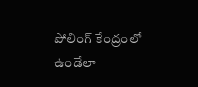పోలింగ్ కేంద్రంలో ఉండేలా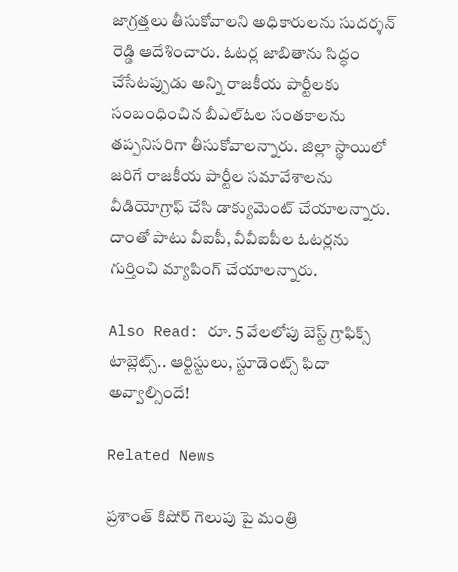జాగ్రత్తలు తీసుకోవాలని అధికారులను సుదర్శన్ రెడ్డి ఆదేశించారు. ఓటర్ల జాబితాను సిద్ధం చేసేటప్పుడు అన్ని రాజకీయ పార్టీలకు సంబంధించిన బీఎల్ఓల సంతకాలను తప్పనిసరిగా తీసుకోవాలన్నారు. జిల్లా స్థాయిలో జరిగే రాజకీయ పార్టీల సమావేశాలను వీడియోగ్రాఫ్ చేసి డాక్యుమెంట్ చేయాలన్నారు. దాంతో పాటు వీఐపీ, వీవీఐపీల ఓటర్లను గుర్తించి మ్యాపింగ్ చేయాలన్నారు.

Also Read: రూ. 5 వేలలోపు బెస్ట్ గ్రాఫిక్స్ టాబ్లెట్స్.. ఆర్టిస్టులు, స్టూడెంట్స్ ఫిదా అవ్వాల్సిందే!

Related News

ప్రశాంత్ కిషోర్ గెలుపు పై మంత్రి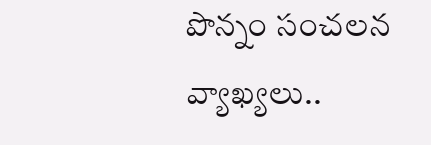పొన్నం సంచలన వ్యాఖ్యలు..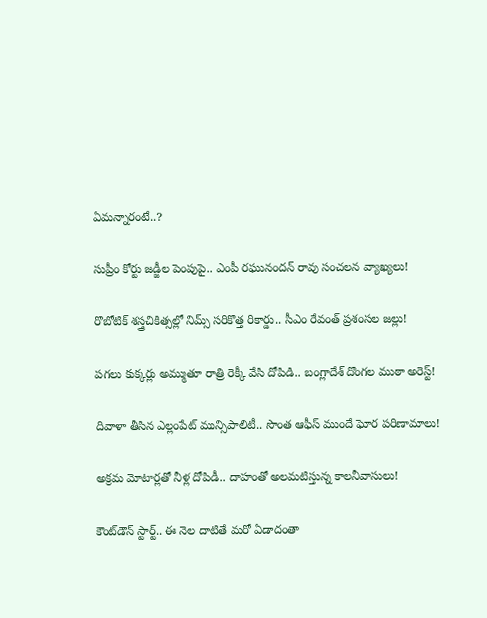ఏమన్నారంటే..?

సుప్రీం కోర్టు జడ్జీల పెంపుపై.. ఎంపీ రఘునందన్ రావు సంచలన వ్యాఖ్యలు!

రొబోటిక్ శస్త్రచికిత్సల్లో నిమ్స్ సరికొత్త రికార్డు.. సీఎం రేవంత్ ప్రశంసల జల్లు!

పగలు కుక్కర్లు అమ్ముతూ రాత్రి రెక్కీ వేసి దోపిడి.. బంగ్లాదేశ్ దొంగల ముఠా అరెస్ట్!

దివాళా తీసిన ఎల్లంపేట్ మున్సిపాలిటీ.. సొంత ఆఫీస్ ముందే ఘోర పరిణామాలు!

అక్రమ మోటార్లతో నీళ్ల దోపిడీ.. దాహంతో అలమటిస్తున్న కాలనీవాసులు!

కౌంట్‌డౌన్ స్టార్ట్.. ఈ నెల దాటితే మరో ఏడాదంతా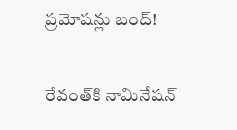ప్రమోషన్లు బంద్!

రేవంత్‌కి నామినేషన్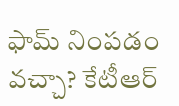ఫామ్ నింపడం వచ్చా? కేటీఆర్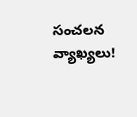సంచలన వ్యాఖ్యలు!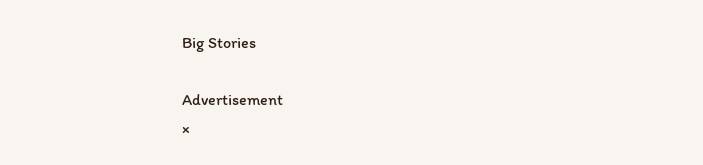Big Stories

Advertisement
×